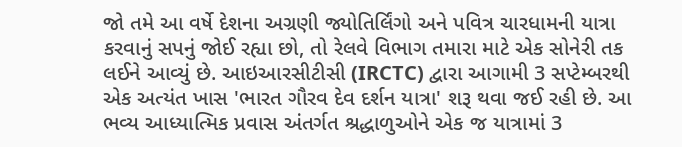જો તમે આ વર્ષે દેશના અગ્રણી જ્યોતિર્લિંગો અને પવિત્ર ચારધામની યાત્રા કરવાનું સપનું જોઈ રહ્યા છો, તો રેલવે વિભાગ તમારા માટે એક સોનેરી તક લઈને આવ્યું છે. આઇઆરસીટીસી (IRCTC) દ્વારા આગામી 3 સપ્ટેમ્બરથી એક અત્યંત ખાસ 'ભારત ગૌરવ દેવ દર્શન યાત્રા' શરૂ થવા જઈ રહી છે. આ ભવ્ય આધ્યાત્મિક પ્રવાસ અંતર્ગત શ્રદ્ધાળુઓને એક જ યાત્રામાં 3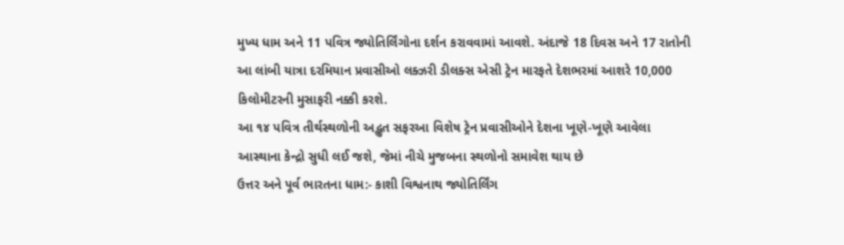મુખ્ય ધામ અને 11 પવિત્ર જ્યોતિર્લિંગોના દર્શન કરાવવામાં આવશે. અંદાજે 18 દિવસ અને 17 રાતોની આ લાંબી યાત્રા દરમિયાન પ્રવાસીઓ લક્ઝરી ડીલક્સ એસી ટ્રેન મારફતે દેશભરમાં આશરે 10,000 કિલોમીટરની મુસાફરી નક્કી કરશે.
આ ૧૪ પવિત્ર તીર્થસ્થળોની અદ્ભુત સફરઆ વિશેષ ટ્રેન પ્રવાસીઓને દેશના ખૂણે-ખૂણે આવેલા આસ્થાના કેન્દ્રો સુધી લઈ જશે, જેમાં નીચે મુજબના સ્થળોનો સમાવેશ થાય છે
ઉત્તર અને પૂર્વ ભારતના ધામ:- કાશી વિશ્વનાથ જ્યોતિર્લિંગ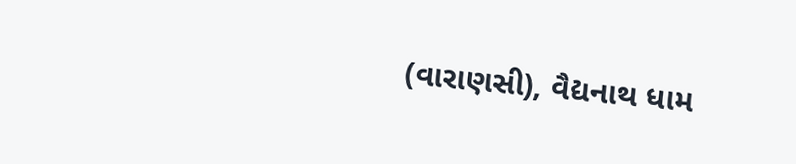(વારાણસી), વૈદ્યનાથ ધામ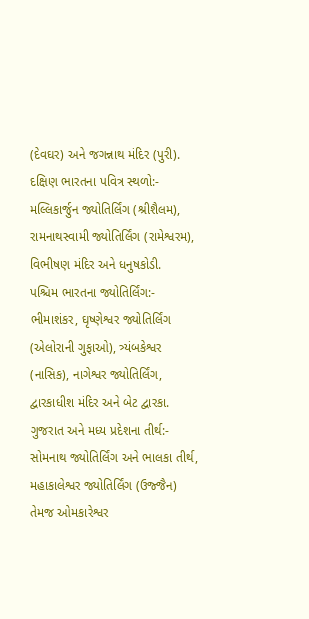(દેવઘર) અને જગન્નાથ મંદિર (પુરી).
દક્ષિણ ભારતના પવિત્ર સ્થળો:- મલ્લિકાર્જુન જ્યોતિર્લિંગ (શ્રીશૈલમ), રામનાથસ્વામી જ્યોતિર્લિંગ (રામેશ્વરમ), વિભીષણ મંદિર અને ધનુષકોડી.
પશ્ચિમ ભારતના જ્યોતિર્લિંગ:- ભીમાશંકર, ઘૃષ્ણેશ્વર જ્યોતિર્લિંગ (એલોરાની ગુફાઓ), ત્ર્યંબકેશ્વર (નાસિક), નાગેશ્વર જ્યોતિર્લિંગ, દ્વારકાધીશ મંદિર અને બેટ દ્વારકા.
ગુજરાત અને મધ્ય પ્રદેશના તીર્થ:- સોમનાથ જ્યોતિર્લિંગ અને ભાલકા તીર્થ, મહાકાલેશ્વર જ્યોતિર્લિંગ (ઉજ્જૈન) તેમજ ઓમકારેશ્વર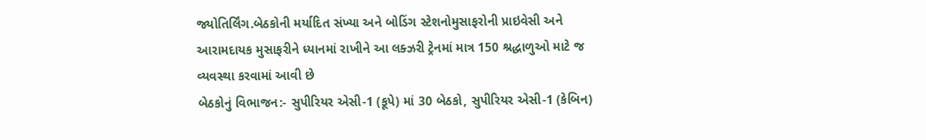જ્યોતિર્લિંગ.બેઠકોની મર્યાદિત સંખ્યા અને બોડિંગ સ્ટેશનોમુસાફરોની પ્રાઇવેસી અને આરામદાયક મુસાફરીને ધ્યાનમાં રાખીને આ લક્ઝરી ટ્રેનમાં માત્ર 150 શ્રદ્ધાળુઓ માટે જ વ્યવસ્થા કરવામાં આવી છે
બેઠકોનું વિભાજન:- સુપીરિયર એસી-1 (કૂપે) માં 30 બેઠકો, સુપીરિયર એસી-1 (કેબિન)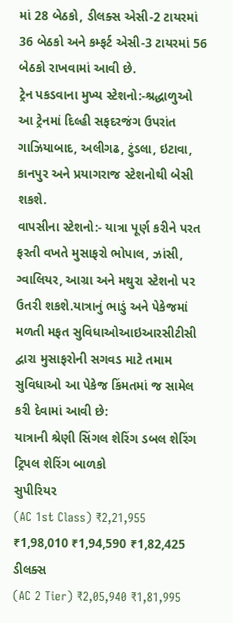માં 28 બેઠકો, ડીલક્સ એસી-2 ટાયરમાં 36 બેઠકો અને કમ્ફર્ટ એસી-3 ટાયરમાં 56 બેઠકો રાખવામાં આવી છે.
ટ્રેન પકડવાના મુખ્ય સ્ટેશનો:-શ્રદ્ધાળુઓ આ ટ્રેનમાં દિલ્હી સફદરજંગ ઉપરાંત ગાઝિયાબાદ, અલીગઢ, ટુંડલા, ઇટાવા, કાનપુર અને પ્રયાગરાજ સ્ટેશનોથી બેસી શકશે.
વાપસીના સ્ટેશનો:- યાત્રા પૂર્ણ કરીને પરત ફરતી વખતે મુસાફરો ભોપાલ, ઝાંસી, ગ્વાલિયર, આગ્રા અને મથુરા સ્ટેશનો પર ઉતરી શકશે.યાત્રાનું ભાડું અને પેકેજમાં મળતી મફત સુવિધાઓઆઇઆરસીટીસી દ્વારા મુસાફરોની સગવડ માટે તમામ સુવિધાઓ આ પેકેજ કિંમતમાં જ સામેલ કરી દેવામાં આવી છે:
યાત્રાની શ્રેણી સિંગલ શેરિંગ ડબલ શેરિંગ ટ્રિપલ શેરિંગ બાળકો
સુપીરિયર
(AC 1st Class) ₹2,21,955 ₹1,98,010 ₹1,94,590 ₹1,82,425
ડીલક્સ
(AC 2 Tier) ₹2,05,940 ₹1,81,995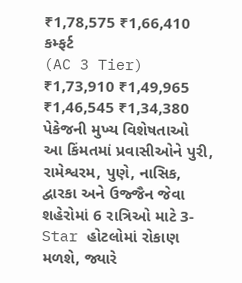₹1,78,575 ₹1,66,410
કમ્ફર્ટ
(AC 3 Tier) ₹1,73,910 ₹1,49,965 ₹1,46,545 ₹1,34,380
પેકેજની મુખ્ય વિશેષતાઓ
આ કિંમતમાં પ્રવાસીઓને પુરી, રામેશ્વરમ, પુણે, નાસિક, દ્વારકા અને ઉજ્જૈન જેવા શહેરોમાં 6 રાત્રિઓ માટે 3-Star હોટલોમાં રોકાણ મળશે, જ્યારે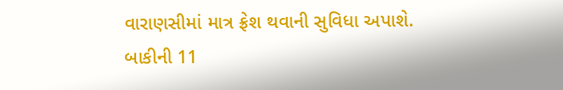વારાણસીમાં માત્ર ફ્રેશ થવાની સુવિધા અપાશે. બાકીની 11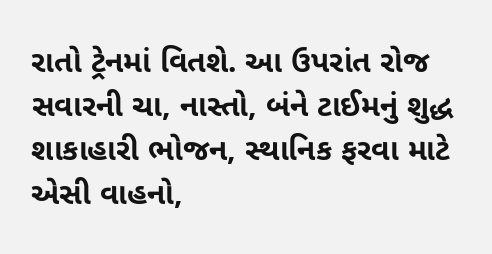રાતો ટ્રેનમાં વિતશે. આ ઉપરાંત રોજ સવારની ચા, નાસ્તો, બંને ટાઈમનું શુદ્ધ શાકાહારી ભોજન, સ્થાનિક ફરવા માટે એસી વાહનો,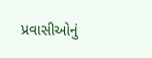પ્રવાસીઓનું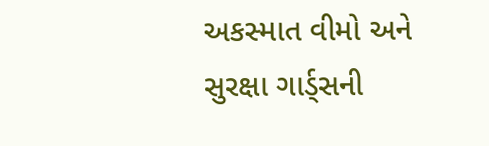અકસ્માત વીમો અને સુરક્ષા ગાર્ડ્સની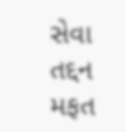સેવા તદ્દન મફત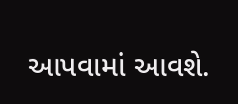આપવામાં આવશે.